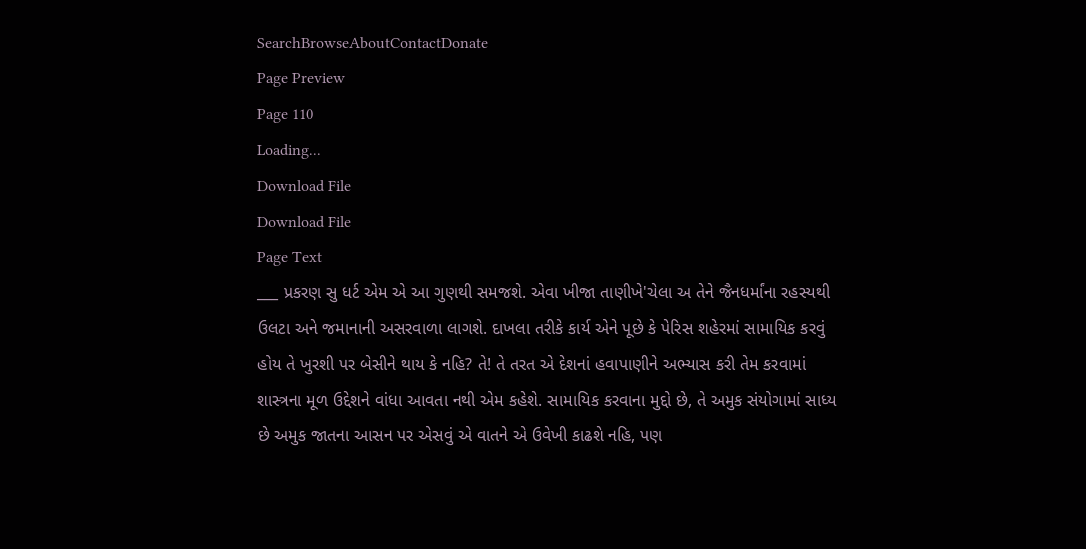SearchBrowseAboutContactDonate
Page Preview
Page 110
Loading...
Download File
Download File
Page Text
___ પ્રકરણ સુ ધર્ટ એમ એ આ ગુણથી સમજશે. એવા ખીજા તાણીખે'ચેલા અ તેને જૈનધર્માંના રહસ્યથી ઉલટા અને જમાનાની અસરવાળા લાગશે. દાખલા તરીકે કાર્ય એને પૂછે કે પેરિસ શહેરમાં સામાયિક કરવું હોય તે ખુરશી પર બેસીને થાય કે નહિ? તે! તે તરત એ દેશનાં હવાપાણીને અભ્યાસ કરી તેમ કરવામાં શાસ્ત્રના મૂળ ઉદ્દેશને વાંધા આવતા નથી એમ કહેશે. સામાયિક કરવાના મુદ્દો છે, તે અમુક સંયોગામાં સાધ્ય છે અમુક જાતના આસન પર એસવું એ વાતને એ ઉવેખી કાઢશે નહિ, પણ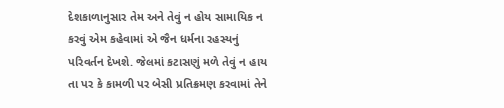દેશકાળાનુસાર તેમ અને તેવું ન હોય સામાયિક ન કરવું એમ કહેવામાં એ જૈન ધર્મના રહસ્યનું પરિવર્તન દેખશે. જેલમાં કટાસણું મળે તેવું ન હાય તા પર કે કામળી પર બેસી પ્રતિક્રમણ કરવામાં તેને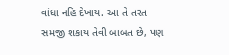વાંધા નહિ દેખાય. આ તે તરત સમજી શકાય તેવી બાબત છે, પણ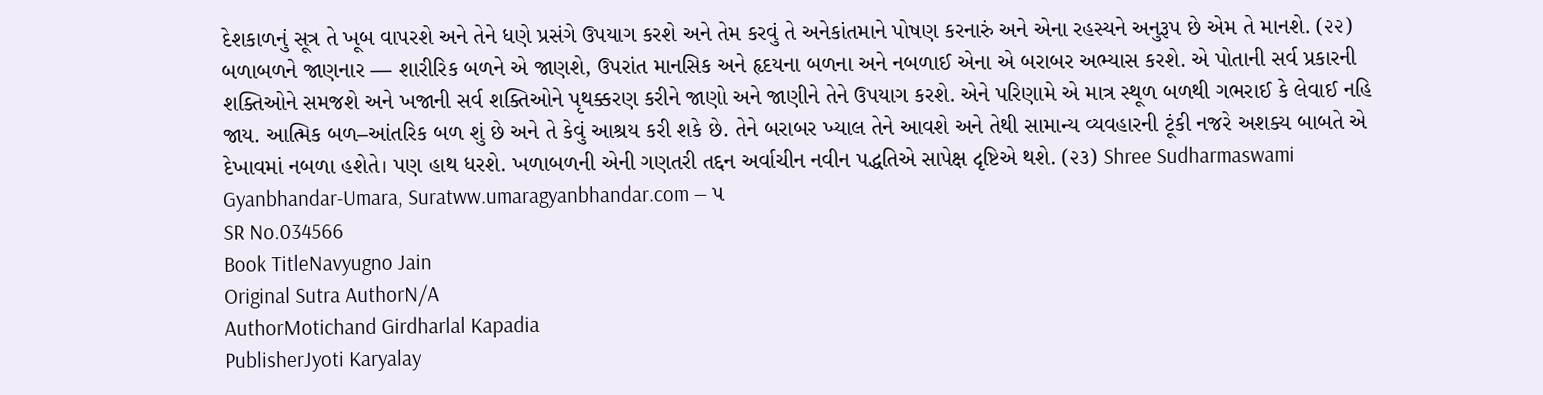દેશકાળનું સૂત્ર તે ખૂબ વાપરશે અને તેને ધણે પ્રસંગે ઉપયાગ કરશે અને તેમ કરવું તે અનેકાંતમાને પોષણ કરનારું અને એના રહસ્યને અનુરૂપ છે એમ તે માનશે. (૨૨) બળાબળને જાણનાર — શારીરિક બળને એ જાણશે, ઉપરાંત માનસિક અને હૃદયના બળના અને નબળાઈ એના એ બરાબર અભ્યાસ કરશે. એ પોતાની સર્વ પ્રકારની શક્તિઓને સમજશે અને ખજાની સર્વ શક્તિઓને પૃથક્કરણ કરીને જાણો અને જાણીને તેને ઉપયાગ કરશે. એને પરિણામે એ માત્ર સ્થૂળ બળથી ગભરાઈ કે લેવાઈ નહિ જાય. આત્મિક બળ–આંતરિક બળ શું છે અને તે કેવું આશ્રય કરી શકે છે. તેને બરાબર ખ્યાલ તેને આવશે અને તેથી સામાન્ય વ્યવહારની ટૂંકી નજરે અશક્ય બાબતે એ દેખાવમાં નબળા હશેતે। પણ હાથ ધરશે. ખળાબળની એની ગણતરી તદ્દન અર્વાચીન નવીન પદ્ધતિએ સાપેક્ષ દૃષ્ટિએ થશે. (૨૩) Shree Sudharmaswami Gyanbhandar-Umara, Suratww.umaragyanbhandar.com ― ૫
SR No.034566
Book TitleNavyugno Jain
Original Sutra AuthorN/A
AuthorMotichand Girdharlal Kapadia
PublisherJyoti Karyalay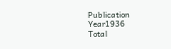Publication Year1936
Total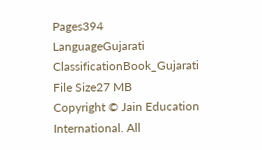Pages394
LanguageGujarati
ClassificationBook_Gujarati
File Size27 MB
Copyright © Jain Education International. All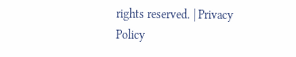rights reserved. | Privacy Policy